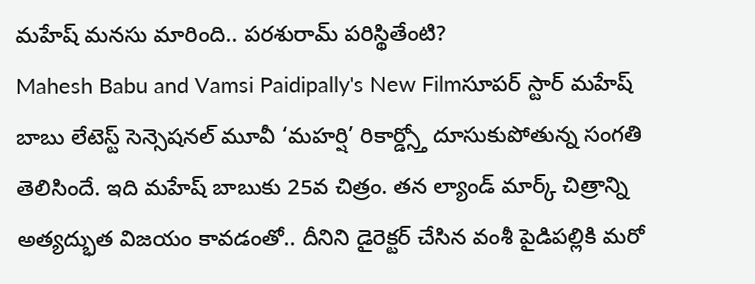మహేష్ మనసు మారింది.. పరశురామ్ పరిస్థితేంటి?
Mahesh Babu and Vamsi Paidipally's New Filmసూపర్ స్టార్ మహేష్ బాబు లేటెస్ట్ సెన్సెషనల్ మూవీ ‘మహర్షి’ రికార్డ్స్తో దూసుకుపోతున్న సంగతి తెలిసిందే. ఇది మహేష్ బాబుకు 25వ చిత్రం. తన ల్యాండ్ మార్క్ చిత్రాన్ని అత్యద్భుత విజయం కావడంతో.. దీనిని డైరెక్టర్ చేసిన వంశీ పైడిపల్లికి మరో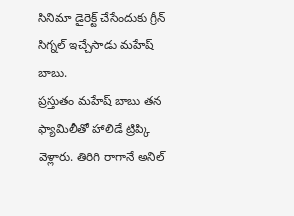సినిమా డైరెక్ట్ చేసేందుకు గ్రీన్ సిగ్నల్ ఇచ్చేసాడు మహేష్ బాబు.
ప్రస్తుతం మహేష్ బాబు తన ఫ్యామిలీతో హాలిడే ట్రిప్కి వెళ్లారు. తిరిగి రాగానే అనిల్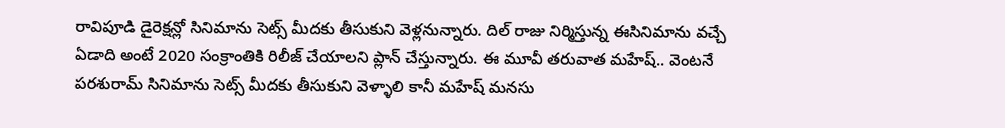రావిపూడి డైరెక్షన్లో సినిమాను సెట్స్ మీదకు తీసుకుని వెళ్లనున్నారు. దిల్ రాజు నిర్మిస్తున్న ఈసినిమాను వచ్చే ఏడాది అంటే 2020 సంక్రాంతికి రిలీజ్ చేయాలని ప్లాన్ చేస్తున్నారు. ఈ మూవీ తరువాత మహేష్.. వెంటనే పరశురామ్ సినిమాను సెట్స్ మీదకు తీసుకుని వెళ్ళాలి కానీ మహేష్ మనసు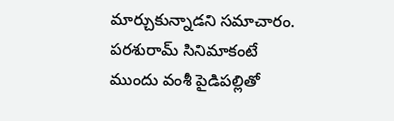మార్చుకున్నాడని సమాచారం.
పరశురామ్ సినిమాకంటే ముందు వంశీ పైడిపల్లితో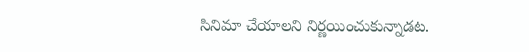సినిమా చేయాలని నిర్ణయించుకున్నాడట.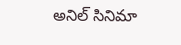అనిల్ సినిమా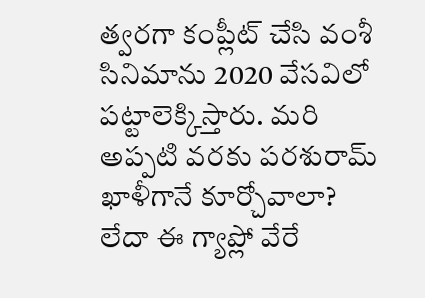త్వరగా కంప్లీట్ చేసి వంశీ సినిమాను 2020 వేసవిలో పట్టాలెక్కిస్తారు. మరి అప్పటి వరకు పరశురామ్ ఖాళీగానే కూర్చోవాలా? లేదా ఈ గ్యాప్లో వేరే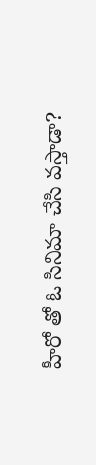హీరో తో ఓ సినిమా చేసి వస్తాడా?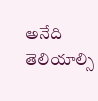అనేది తెలియాల్సి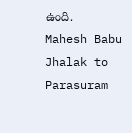ఉంది.
Mahesh Babu Jhalak to Parasuram